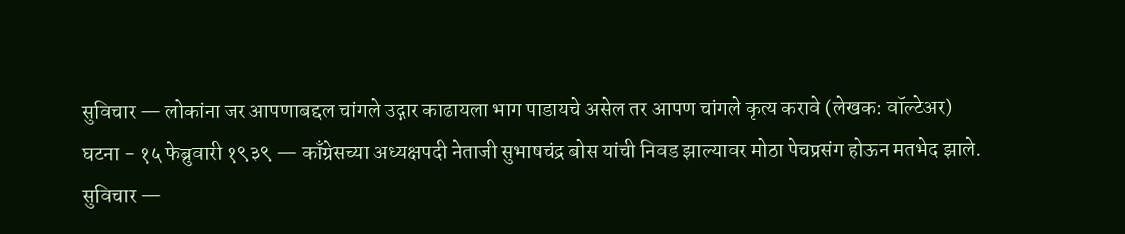सुविचार — लोकांना जर आपणाबद्दल चांगले उद्गार काढायला भाग पाडायचे असेल तर आपण चांगले कृत्य करावे (लेखक: वॉल्टेअर)
घटना - १५ फेब्रुवारी १९३९ — काँग्रेसच्या अध्यक्षपदी नेताजी सुभाषचंद्र बोस यांची निवड झाल्यावर मोठा पेचप्रसंग होऊन मतभेद झाले.
सुविचार —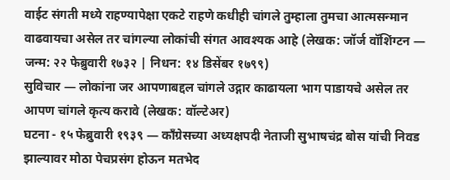वाईट संगती मध्ये राहण्यापेक्षा एकटे राहणे कधीही चांगले तुम्हाला तुमचा आत्मसन्मान वाढवायचा असेल तर चांगल्या लोकांची संगत आवश्यक आहे (लेखक: जॉर्ज वॉशिंग्टन — जन्म: २२ फेब्रुवारी १७३२ | निधन: १४ डिसेंबर १७९९)
सुविचार — लोकांना जर आपणाबद्दल चांगले उद्गार काढायला भाग पाडायचे असेल तर आपण चांगले कृत्य करावे (लेखक: वॉल्टेअर)
घटना - १५ फेब्रुवारी १९३९ — काँग्रेसच्या अध्यक्षपदी नेताजी सुभाषचंद्र बोस यांची निवड झाल्यावर मोठा पेचप्रसंग होऊन मतभेद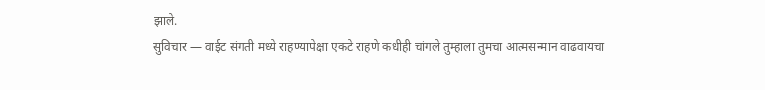झाले.
सुविचार — वाईट संगती मध्ये राहण्यापेक्षा एकटे राहणे कधीही चांगले तुम्हाला तुमचा आत्मसन्मान वाढवायचा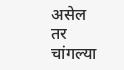असेल तर चांगल्या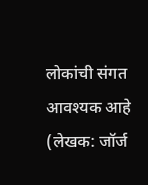लोकांची संगत आवश्यक आहे (लेखक: जॉर्ज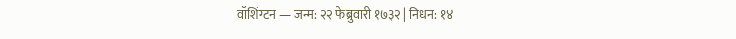वॉशिंग्टन — जन्म: २२ फेब्रुवारी १७३२ | निधन: १४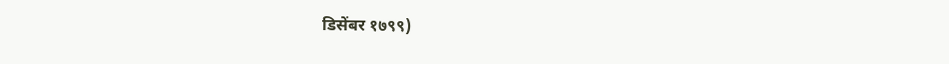डिसेंबर १७९९)